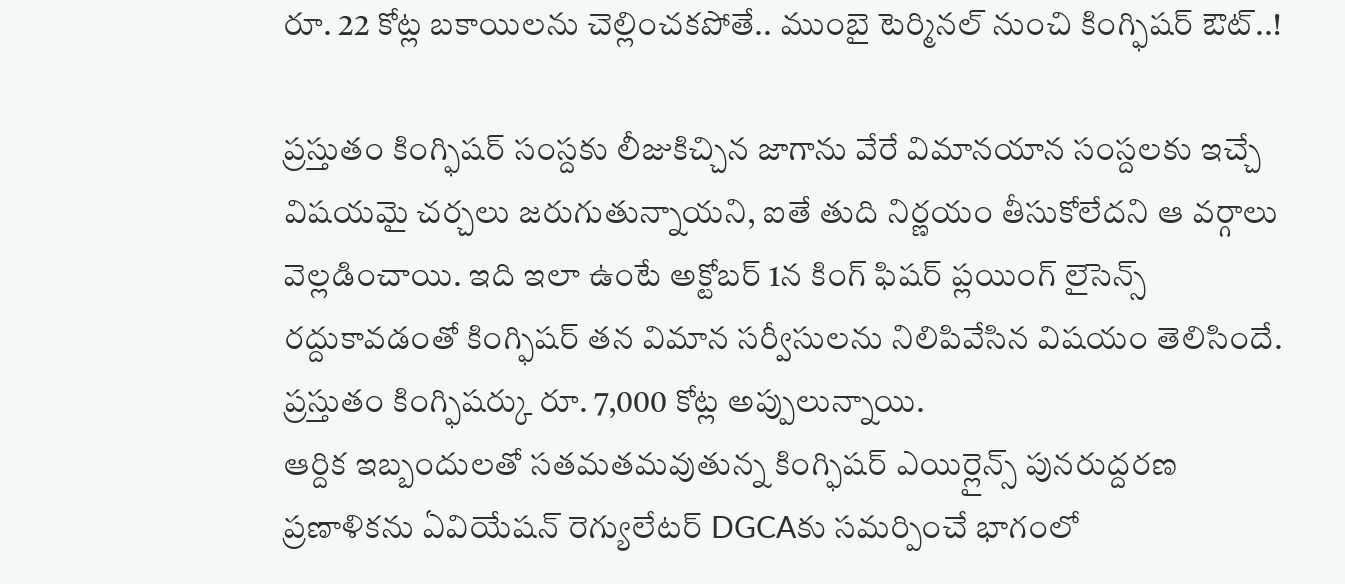రూ. 22 కోట్ల బకాయిలను చెల్లించకపోతే.. ముంబై టెర్మినల్ నుంచి కింగ్ఫిషర్ ఔట్..!

ప్రస్తుతం కింగ్ఫిషర్ సంస్దకు లీజుకిచ్చిన జాగాను వేరే విమానయాన సంస్దలకు ఇచ్చే విషయమై చర్చలు జరుగుతున్నాయని, ఐతే తుది నిర్ణయం తీసుకోలేదని ఆ వర్గాలు వెల్లడించాయి. ఇది ఇలా ఉంటే అక్టోబర్ 1న కింగ్ ఫిషర్ ప్లయింగ్ లైసెన్స్ రద్దుకావడంతో కింగ్ఫిషర్ తన విమాన సర్వీసులను నిలిపివేసిన విషయం తెలిసిందే. ప్రస్తుతం కింగ్ఫిషర్కు రూ. 7,000 కోట్ల అప్పులున్నాయి.
ఆర్దిక ఇబ్బందులతో సతమతమవుతున్న కింగ్ఫిషర్ ఎయిర్లైన్స్ పునరుద్దరణ ప్రణాళికను ఏవియేషన్ రెగ్యులేటర్ DGCAకు సమర్పించే భాగంలో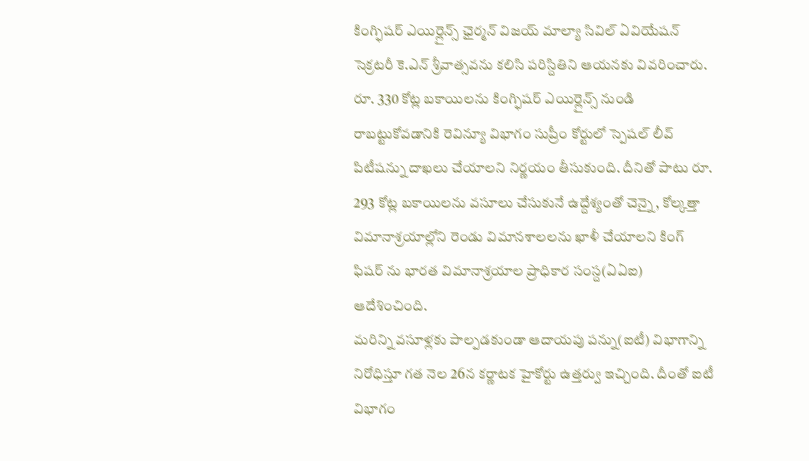కింగ్ఫిషర్ ఎయిర్లైన్స్ ఛైర్మన్ విజయ్ మాల్యా సివిల్ ఏవియేషన్ సెక్రటరీ కె.ఎన్ శ్రీవాత్సవను కలిసి పరిస్దితిని ఆయనకు వివరించారు. రూ. 330 కోట్ల బకాయిలను కింగ్ఫిషర్ ఎయిర్లైన్స్ నుండి రాబట్టుకోవడానికి రెవిన్యూ విభాగం సుప్రీం కోర్టులో స్పెషల్ లీవ్ పిటీషన్ను దాఖలు చేయాలని నిర్ణయం తీసుకుంది. దీనితో పాటు రూ. 293 కోట్ల బకాయిలను వసూలు చేసుకునే ఉద్దేశ్యంతో చెన్నై, కోల్కత్తా విమానాశ్రయాల్లోని రెండు విమానశాలలను ఖాళీ చేయాలని కింగ్ ఫిషర్ ను భారత విమానాశ్రయాల ప్రాధికార సంస్ద(ఏఏఐ) ఆదేశించింది.
మరిన్ని వసూళ్లకు పాల్పడకుండా ఆదాయపు పన్ను(ఐటీ) విభాగాన్ని నిరోధిస్తూ గత నెల 26న కర్ణాటక హైకోర్టు ఉత్తర్వు ఇచ్చింది. దీంతో ఐటీ విభాగం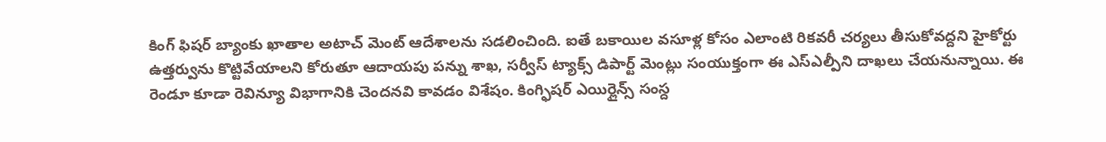కింగ్ ఫిషర్ బ్యాంకు ఖాతాల అటాచ్ మెంట్ ఆదేశాలను సడలించింది. ఐతే బకాయిల వసూళ్ల కోసం ఎలాంటి రికవరీ చర్యలు తీసుకోవద్దని హైకోర్టు ఉత్తర్వును కొట్టివేయాలని కోరుతూ ఆదాయపు పన్ను శాఖ, సర్వీస్ ట్యాక్స్ డిపార్ట్ మెంట్లు సంయుక్తంగా ఈ ఎస్ఎల్పీని దాఖలు చేయనున్నాయి. ఈ రెండూ కూడా రెవిన్యూ విభాగానికి చెందనవి కావడం విశేషం. కింగ్ఫిషర్ ఎయిర్లైన్స్ సంస్ద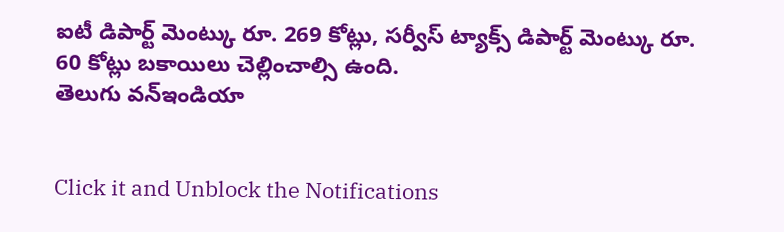ఐటీ డిపార్ట్ మెంట్కు రూ. 269 కోట్లు, సర్వీస్ ట్యాక్స్ డిపార్ట్ మెంట్కు రూ. 60 కోట్లు బకాయిలు చెల్లించాల్సి ఉంది.
తెలుగు వన్ఇండియా


Click it and Unblock the Notifications